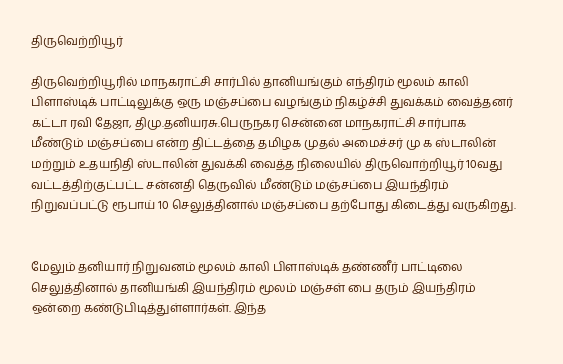திருவெற்றியூர்

திருவெற்றியூரில் மாநகராட்சி சார்பில் தானியங்கும் எந்திரம் மூலம் காலி பிளாஸ்டிக் பாட்டிலுக்கு ஒரு மஞ்சப்பை வழங்கும் நிகழ்ச்சி துவக்கம் வைத்தனர் கட்டா ரவி தேஜா, திமு.தனியரசு.பெருநகர சென்னை மாநகராட்சி சார்பாக மீண்டும் மஞ்சப்பை என்ற திட்டத்தை தமிழக முதல் அமைச்சர் மு க ஸ்டாலின் மற்றும் உதயநிதி ஸ்டாலின் துவக்கி வைத்த நிலையில் திருவொற்றியூர் 10வது வட்டத்திற்குட்பட்ட சன்னதி தெருவில் மீண்டும் மஞ்சப்பை இயந்திரம் நிறுவப்பட்டு ரூபாய் 10 செலுத்தினால் மஞ்சப்பை தற்போது கிடைத்து வருகிறது.


மேலும் தனியார் நிறுவனம் மூலம் காலி பிளாஸ்டிக் தண்ணீர் பாட்டிலை செலுத்தினால் தானியங்கி இயந்திரம் மூலம் மஞ்சள் பை தரும் இயந்திரம் ஒன்றை கண்டுபிடித்துள்ளார்கள். இந்த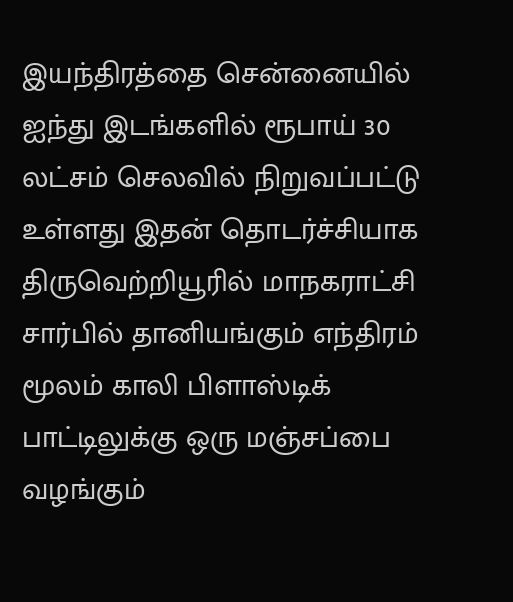இயந்திரத்தை சென்னையில் ஐந்து இடங்களில் ரூபாய் 30 லட்சம் செலவில் நிறுவப்பட்டு உள்ளது இதன் தொடர்ச்சியாக
திருவெற்றியூரில் மாநகராட்சி சார்பில் தானியங்கும் எந்திரம் மூலம் காலி பிளாஸ்டிக் பாட்டிலுக்கு ஒரு மஞ்சப்பை வழங்கும்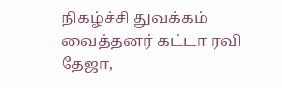நிகழ்ச்சி துவக்கம்
வைத்தனர் கட்டா ரவி தேஜா,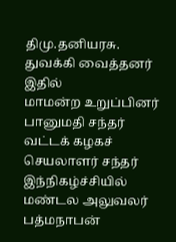திமு.தனியரசு. துவக்கி வைத்தனர் இதில்
மாமன்ற உறுப்பினர் பானுமதி சந்தர் வட்டக் கழகச் செயலாளர் சந்தர் இந்நிகழ்ச்சியில் மண்டல அலுவலர் பத்மநாபன்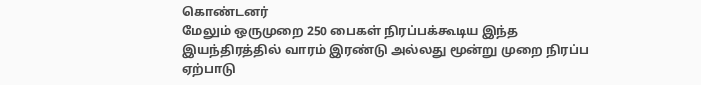கொண்டனர்
மேலும் ஒருமுறை 250 பைகள் நிரப்பக்கூடிய இந்த இயந்திரத்தில் வாரம் இரண்டு அல்லது மூன்று முறை நிரப்ப ஏற்பாடு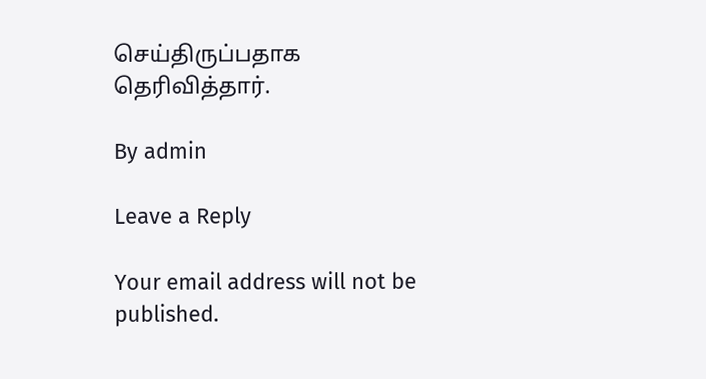செய்திருப்பதாக தெரிவித்தார்.

By admin

Leave a Reply

Your email address will not be published.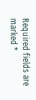Required fields are marked *